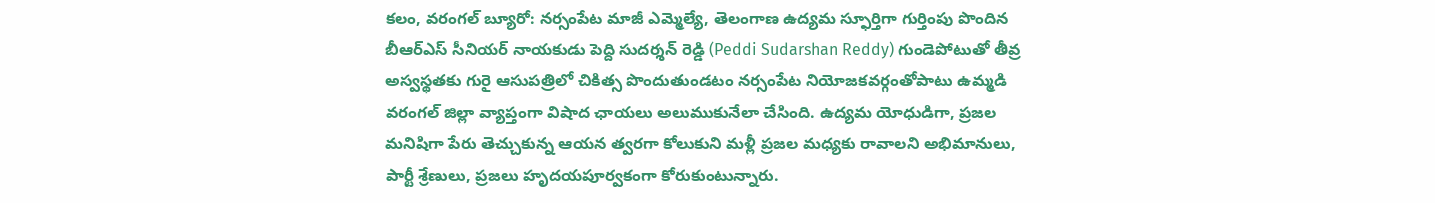కలం, వరంగల్ బ్యూరో: నర్సంపేట మాజీ ఎమ్మెల్యే, తెలంగాణ ఉద్యమ స్ఫూర్తిగా గుర్తింపు పొందిన బీఆర్ఎస్ సీనియర్ నాయకుడు పెద్ది సుదర్శన్ రెడ్డి (Peddi Sudarshan Reddy) గుండెపోటుతో తీవ్ర అస్వస్థతకు గురై ఆసుపత్రిలో చికిత్స పొందుతుండటం నర్సంపేట నియోజకవర్గంతోపాటు ఉమ్మడి వరంగల్ జిల్లా వ్యాప్తంగా విషాద ఛాయలు అలుముకునేలా చేసింది. ఉద్యమ యోధుడిగా, ప్రజల మనిషిగా పేరు తెచ్చుకున్న ఆయన త్వరగా కోలుకుని మళ్లీ ప్రజల మధ్యకు రావాలని అభిమానులు, పార్టీ శ్రేణులు, ప్రజలు హృదయపూర్వకంగా కోరుకుంటున్నారు.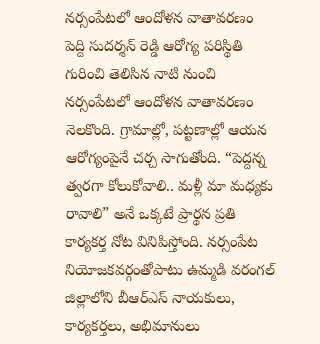నర్సంపేటలో ఆందోళన వాతావరణం
పెద్ది సుదర్శన్ రెడ్డి ఆరోగ్య పరిస్థితి గురించి తెలిసిన నాటి నుంచి నర్సంపేటలో ఆందోళన వాతావరణం నెలకొంది. గ్రామాల్లో, పట్టణాల్లో ఆయన ఆరోగ్యంపైనే చర్చ సాగుతోంది. “పెద్దన్న త్వరగా కోలుకోవాలి.. మళ్లీ మా మధ్యకు రావాలి” అనే ఒక్కటే ప్రార్థన ప్రతి కార్యకర్త నోట వినిపిస్తోంది. నర్సంపేట నియోజకవర్గంతోపాటు ఉమ్మడి వరంగల్ జిల్లాలోని బీఆర్ఎస్ నాయకులు, కార్యకర్తలు, అభిమానులు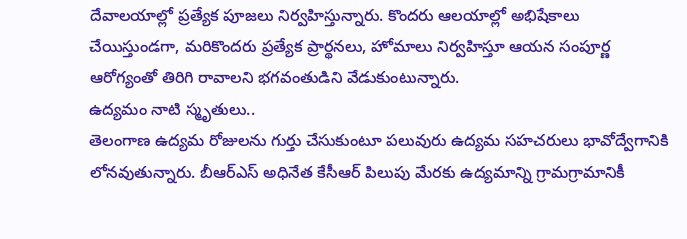దేవాలయాల్లో ప్రత్యేక పూజలు నిర్వహిస్తున్నారు. కొందరు ఆలయాల్లో అభిషేకాలు చేయిస్తుండగా, మరికొందరు ప్రత్యేక ప్రార్థనలు, హోమాలు నిర్వహిస్తూ ఆయన సంపూర్ణ ఆరోగ్యంతో తిరిగి రావాలని భగవంతుడిని వేడుకుంటున్నారు.
ఉద్యమం నాటి స్మృతులు..
తెలంగాణ ఉద్యమ రోజులను గుర్తు చేసుకుంటూ పలువురు ఉద్యమ సహచరులు భావోద్వేగానికి లోనవుతున్నారు. బీఆర్ఎస్ అధినేత కేసీఆర్ పిలుపు మేరకు ఉద్యమాన్ని గ్రామగ్రామానికీ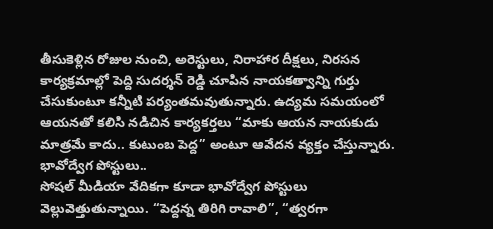తీసుకెళ్లిన రోజుల నుంచి, అరెస్టులు, నిరాహార దీక్షలు, నిరసన కార్యక్రమాల్లో పెద్ది సుదర్శన్ రెడ్డి చూపిన నాయకత్వాన్ని గుర్తు చేసుకుంటూ కన్నీటి పర్యంతమవుతున్నారు. ఉద్యమ సమయంలో ఆయనతో కలిసి నడిచిన కార్యకర్తలు “మాకు ఆయన నాయకుడు మాత్రమే కాదు.. కుటుంబ పెద్ద” అంటూ ఆవేదన వ్యక్తం చేస్తున్నారు.
భావోద్వేగ పోస్టులు..
సోషల్ మీడియా వేదికగా కూడా భావోద్వేగ పోస్టులు వెల్లువెత్తుతున్నాయి. “పెద్దన్న తిరిగి రావాలి”, “త్వరగా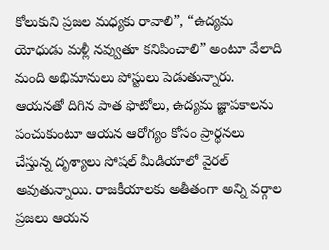కోలుకుని ప్రజల మధ్యకు రావాలి”, “ఉద్యమ యోధుడు మళ్లీ నవ్వుతూ కనిపించాలి” అంటూ వేలాది మంది అభిమానులు పోస్టులు పెడుతున్నారు. ఆయనతో దిగిన పాత ఫొటోలు, ఉద్యమ జ్ఞాపకాలను పంచుకుంటూ ఆయన ఆరోగ్యం కోసం ప్రార్థనలు చేస్తున్న దృశ్యాలు సోషల్ మీడియాలో వైరల్ అవుతున్నాయి. రాజకీయాలకు అతీతంగా అన్ని వర్గాల ప్రజలు ఆయన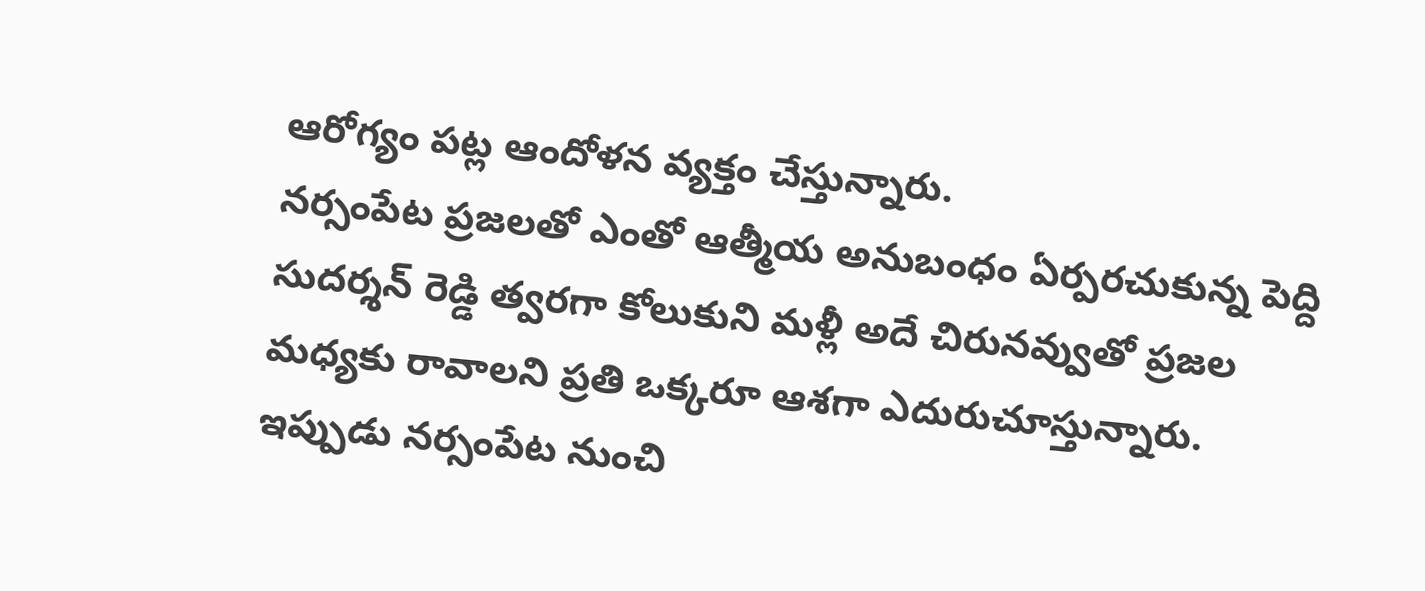ఆరోగ్యం పట్ల ఆందోళన వ్యక్తం చేస్తున్నారు.
నర్సంపేట ప్రజలతో ఎంతో ఆత్మీయ అనుబంధం ఏర్పరచుకున్న పెద్ది సుదర్శన్ రెడ్డి త్వరగా కోలుకుని మళ్లీ అదే చిరునవ్వుతో ప్రజల మధ్యకు రావాలని ప్రతి ఒక్కరూ ఆశగా ఎదురుచూస్తున్నారు. ఇప్పుడు నర్సంపేట నుంచి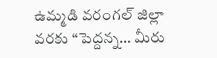ఉమ్మడి వరంగల్ జిల్లా వరకు “పెద్దన్న… మీరు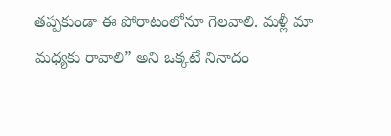తప్పకుండా ఈ పోరాటంలోనూ గెలవాలి. మళ్లీ మా మధ్యకు రావాలి” అని ఒక్కటే నినాదం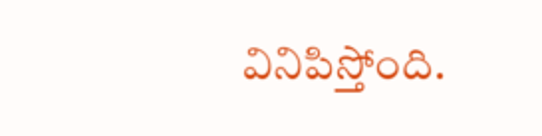వినిపిస్తోంది.